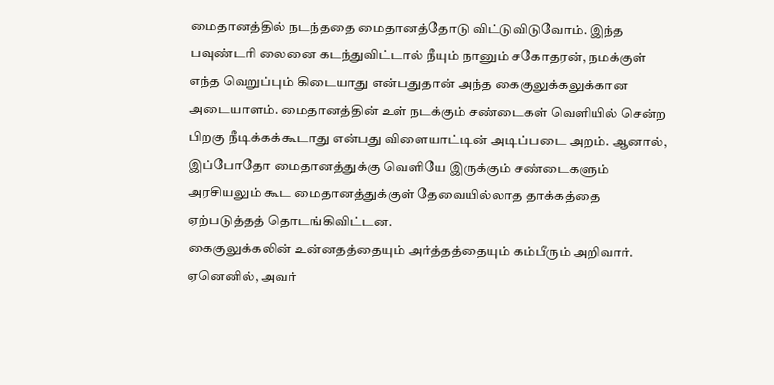மைதானத்தில் நடந்ததை மைதானத்தோடு விட்டுவிடுவோம். இந்த பவுண்டரி லைனை கடந்துவிட்டால் நீயும் நானும் சகோதரன், நமக்குள் எந்த வெறுப்பும் கிடையாது என்பதுதான் அந்த கைகுலுக்கலுக்கான அடையாளம். மைதானத்தின் உள் நடக்கும் சண்டைகள் வெளியில் சென்ற பிறகு நீடிக்கக்கூடாது என்பது விளையாட்டின் அடிப்படை அறம். ஆனால், இப்போதோ மைதானத்துக்கு வெளியே இருக்கும் சண்டைகளும் அரசியலும் கூட மைதானத்துக்குள் தேவையில்லாத தாக்கத்தை ஏற்படுத்தத் தொடங்கிவிட்டன.
கைகுலுக்கலின் உன்னதத்தையும் அர்த்தத்தையும் கம்பீரும் அறிவார். ஏனெனில், அவர்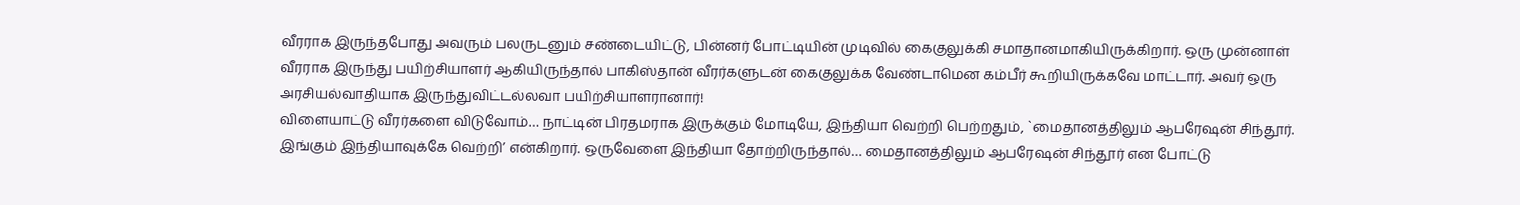வீரராக இருந்தபோது அவரும் பலருடனும் சண்டையிட்டு, பின்னர் போட்டியின் முடிவில் கைகுலுக்கி சமாதானமாகியிருக்கிறார். ஒரு முன்னாள் வீரராக இருந்து பயிற்சியாளர் ஆகியிருந்தால் பாகிஸ்தான் வீரர்களுடன் கைகுலுக்க வேண்டாமென கம்பீர் கூறியிருக்கவே மாட்டார். அவர் ஒரு அரசியல்வாதியாக இருந்துவிட்டல்லவா பயிற்சியாளரானார்!
விளையாட்டு வீரர்களை விடுவோம்… நாட்டின் பிரதமராக இருக்கும் மோடியே, இந்தியா வெற்றி பெற்றதும், `மைதானத்திலும் ஆபரேஷன் சிந்தூர். இங்கும் இந்தியாவுக்கே வெற்றி’ என்கிறார். ஒருவேளை இந்தியா தோற்றிருந்தால்… மைதானத்திலும் ஆபரேஷன் சிந்தூர் என போட்டு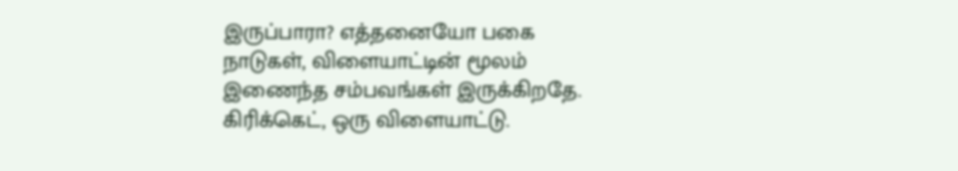இருப்பாரா? எத்தனையோ பகை நாடுகள், விளையாட்டின் மூலம் இணைந்த சம்பவங்கள் இருக்கிறதே.
கிரிக்கெட், ஒரு விளையாட்டு.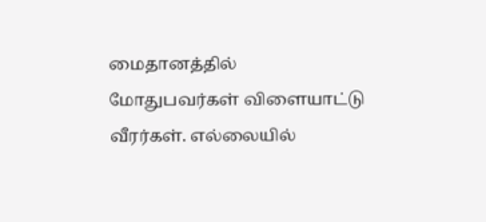மைதானத்தில் மோதுபவர்கள் விளையாட்டு வீரர்கள். எல்லையில்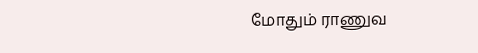மோதும் ராணுவ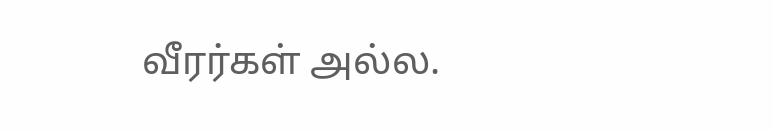வீரர்கள் அல்ல.